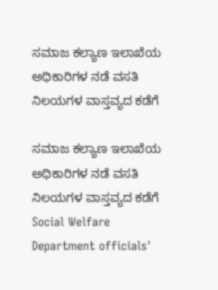ಸಮಾಜ ಕಲ್ಯಾಣ ಇಲಾಖೆಯ ಅಧಿಕಾರಿಗಳ ನಡೆ ವಸತಿ ನಿಲಯಗಳ ವಾಸ್ತವ್ಯದ ಕಡೆಗೆ

ಸಮಾಜ ಕಲ್ಯಾಣ ಇಲಾಖೆಯ ಅಧಿಕಾರಿಗಳ ನಡೆ ವಸತಿ ನಿಲಯಗಳ ವಾಸ್ತವ್ಯದ ಕಡೆಗೆ Social Welfare Department officials'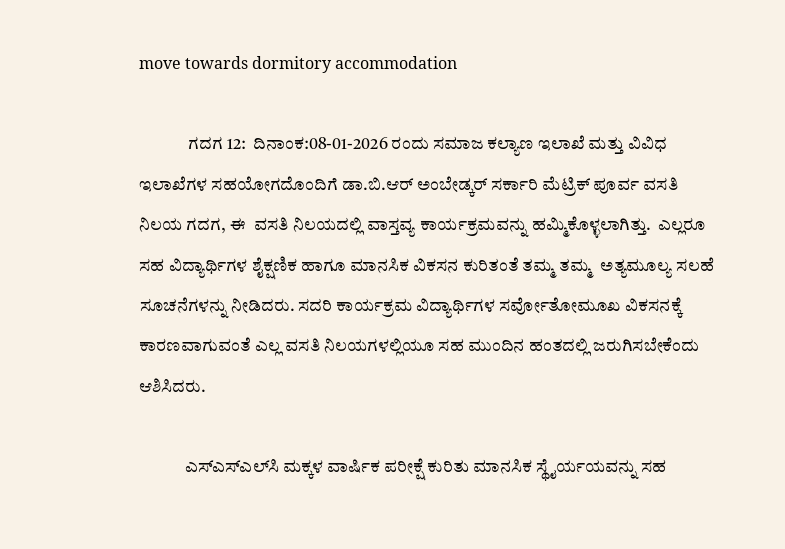move towards dormitory accommodation

              ಗದಗ 12:  ದಿನಾಂಕ:08-01-2026 ರಂದು ಸಮಾಜ ಕಲ್ಯಾಣ ಇಲಾಖೆ ಮತ್ತು ವಿವಿಧ ಇಲಾಖೆಗಳ ಸಹಯೋಗದೊಂದಿಗೆ ಡಾ.ಬಿ.ಆರ್ ಅಂಬೇಡ್ಕರ್ ಸರ್ಕಾರಿ ಮೆಟ್ರಿಕ್ ಪೂರ್ವ ವಸತಿ ನಿಲಯ ಗದಗ, ಈ  ವಸತಿ ನಿಲಯದಲ್ಲಿ ವಾಸ್ತವ್ಯ ಕಾರ್ಯಕ್ರಮವನ್ನು ಹಮ್ಮಿಕೊಳ್ಳಲಾಗಿತ್ತು.  ಎಲ್ಲರೂ ಸಹ ವಿದ್ಯಾರ್ಥಿಗಳ ಶೈಕ್ಷಣಿಕ ಹಾಗೂ ಮಾನಸಿಕ ವಿಕಸನ ಕುರಿತಂತೆ ತಮ್ಮ ತಮ್ಮ  ಅತ್ಯಮೂಲ್ಯ ಸಲಹೆ ಸೂಚನೆಗಳನ್ನು ನೀಡಿದರು. ಸದರಿ ಕಾರ್ಯಕ್ರಮ ವಿದ್ಯಾರ್ಥಿಗಳ ಸರ್ವೋತೋಮೂಖ ವಿಕಸನಕ್ಕೆ ಕಾರಣವಾಗುವಂತೆ ಎಲ್ಲ ವಸತಿ ನಿಲಯಗಳಲ್ಲಿಯೂ ಸಹ ಮುಂದಿನ ಹಂತದಲ್ಲಿ ಜರುಗಿಸಬೇಕೆಂದು ಆಶಿಸಿದರು.

             ಎಸ್‌ಎಸ್‌ಎಲ್‌ಸಿ ಮಕ್ಕಳ ವಾರ್ಷಿಕ ಪರೀಕ್ಷೆ ಕುರಿತು ಮಾನಸಿಕ ಸ್ಥೈರ್ಯಯವನ್ನು ಸಹ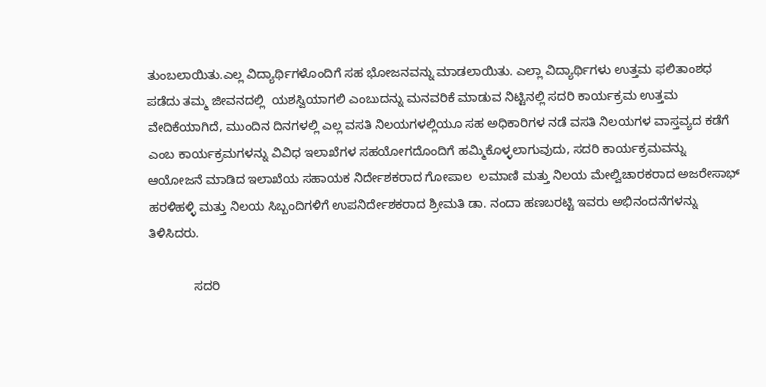ತುಂಬಲಾಯಿತು.ಎಲ್ಲ ವಿದ್ಯಾರ್ಥಿಗಳೊಂದಿಗೆ ಸಹ ಭೋಜನವನ್ನು ಮಾಡಲಾಯಿತು. ಎಲ್ಲಾ ವಿದ್ಯಾರ್ಥಿಗಳು ಉತ್ತಮ ಫಲಿತಾಂಶಧ ಪಡೆದು ತಮ್ಮ ಜೀವನದಲ್ಲಿ  ಯಶಸ್ವಿಯಾಗಲಿ ಎಂಬುದನ್ನು ಮನವರಿಕೆ ಮಾಡುವ ನಿಟ್ಟಿನಲ್ಲಿ ಸದರಿ ಕಾರ್ಯಕ್ರಮ ಉತ್ತಮ ವೇದಿಕೆಯಾಗಿದೆ, ಮುಂದಿನ ದಿನಗಳಲ್ಲಿ ಎಲ್ಲ ವಸತಿ ನಿಲಯಗಳಲ್ಲಿಯೂ ಸಹ ಅಧಿಕಾರಿಗಳ ನಡೆ ವಸತಿ ನಿಲಯಗಳ ವಾಸ್ತವ್ಯದ ಕಡೆಗೆ ಎಂಬ ಕಾರ್ಯಕ್ರಮಗಳನ್ನು ವಿವಿಧ ಇಲಾಖೆಗಳ ಸಹಯೋಗದೊಂದಿಗೆ ಹಮ್ಮಿಕೊಳ್ಳಲಾಗುವುದು, ಸದರಿ ಕಾರ್ಯಕ್ರಮವನ್ನು ಆಯೋಜನೆ ಮಾಡಿದ ಇಲಾಖೆಯ ಸಹಾಯಕ ನಿರ್ದೇಶಕರಾದ ಗೋಪಾಲ  ಲಮಾಣಿ ಮತ್ತು ನಿಲಯ ಮೇಲ್ವಿಚಾರಕರಾದ ಅಜರೇಸಾಭ್ ಹರಳಿಹಳ್ಳಿ ಮತ್ತು ನಿಲಯ ಸಿಬ್ಬಂದಿಗಳಿಗೆ ಉಪನಿರ್ದೇಶಕರಾದ ಶ್ರೀಮತಿ ಡಾ. ನಂದಾ ಹಣಬರಟ್ಟಿ ಇವರು ಅಭಿನಂದನೆಗಳನ್ನು ತಿಳಿಸಿದರು.

             ಸದರಿ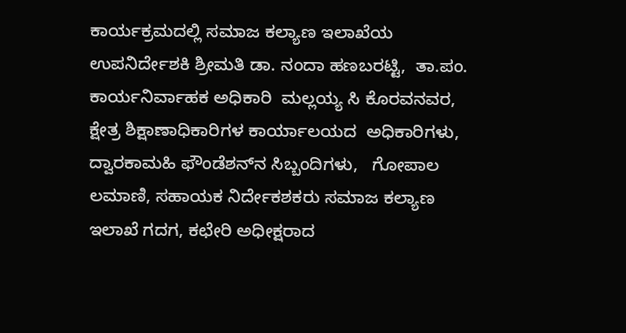ಕಾರ್ಯಕ್ರಮದಲ್ಲಿ ಸಮಾಜ ಕಲ್ಯಾಣ ಇಲಾಖೆಯ ಉಪನಿರ್ದೇಶಕಿ ಶ್ರೀಮತಿ ಡಾ. ನಂದಾ ಹಣಬರಟ್ಟಿ,  ತಾ.ಪಂ. ಕಾರ್ಯನಿರ್ವಾಹಕ ಅಧಿಕಾರಿ  ಮಲ್ಲಯ್ಯ ಸಿ ಕೊರವನವರ,  ಕ್ಷೇತ್ರ ಶಿಕ್ಷಾಣಾಧಿಕಾರಿಗಳ ಕಾರ್ಯಾಲಯದ  ಅಧಿಕಾರಿಗಳು, ದ್ವಾರಕಾಮಹಿ ಫೌಂಡೆಶನ್‌ನ ಸಿಬ್ಬಂದಿಗಳು,   ಗೋಪಾಲ ಲಮಾಣಿ, ಸಹಾಯಕ ನಿರ್ದೇಕಶಕರು ಸಮಾಜ ಕಲ್ಯಾಣ ಇಲಾಖೆ ಗದಗ, ಕಛೇರಿ ಅಧೀಕ್ಷರಾದ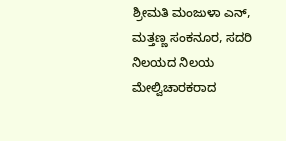ಶ್ರೀಮತಿ ಮಂಜುಳಾ ಎನ್,   ಮತ್ತಣ್ಣ ಸಂಕನೂರ, ಸದರಿ ನಿಲಯದ ನಿಲಯ ಮೇಲ್ವಿಚಾರಕರಾದ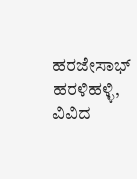ಹರಜೇಸಾಭ್ ಹರಳಿಹಳ್ಳಿ, ವಿವಿದ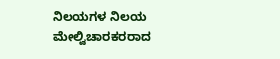ನಿಲಯಗಳ ನಿಲಯ ಮೇಲ್ವಿಚಾರಕರರಾದ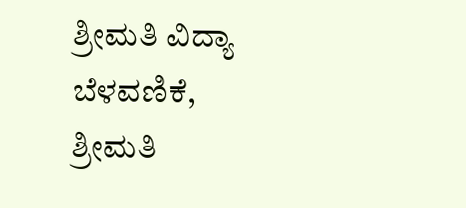ಶ್ರೀಮತಿ ವಿದ್ಯಾ ಬೆಳವಣಿಕೆ, ಶ್ರೀಮತಿ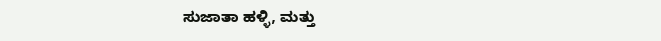ಸುಜಾತಾ ಹಳ್ಳಿ, ಮತ್ತು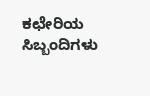ಕಛೇರಿಯ ಸಿಬ್ಬಂದಿಗಳು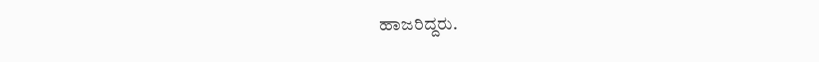ಹಾಜರಿದ್ದರು.